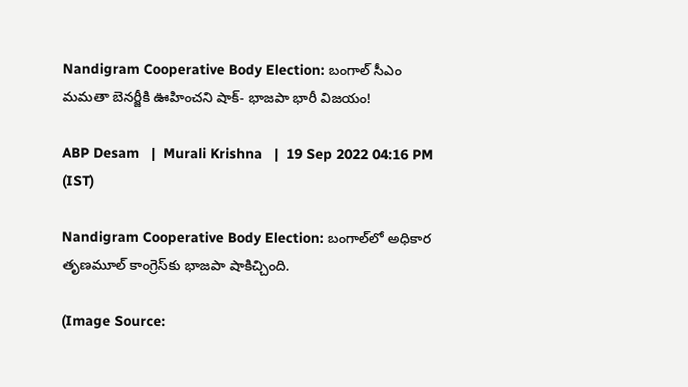Nandigram Cooperative Body Election: బంగాల్ సీఎం మమతా బెనర్జీకి ఊహించని షాక్- భాజపా భారీ విజయం!

ABP Desam   |  Murali Krishna   |  19 Sep 2022 04:16 PM (IST)

Nandigram Cooperative Body Election: బంగాల్‌లో అధికార తృణమూల్ కాంగ్రెస్‌కు భాజపా షాకిచ్చింది.

(Image Source: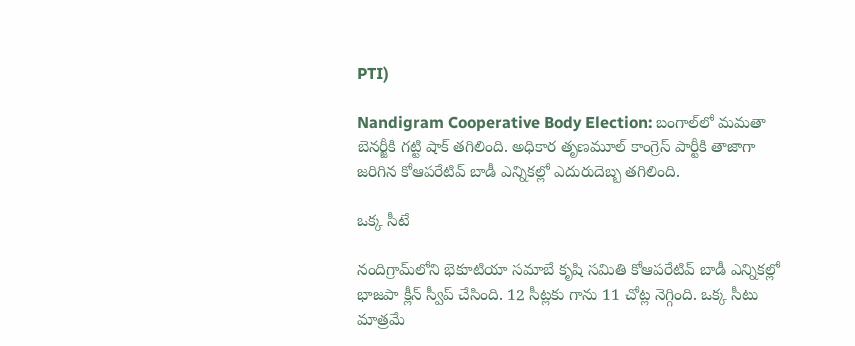PTI)

Nandigram Cooperative Body Election: బంగాల్‌లో మమతా బెనర్జీకి గట్టి షాక్ తగిలింది. అధికార తృణమూల్ కాంగ్రెస్ పార్టీకి తాజాగా జరిగిన కోఆపరేటివ్ బాడీ ఎన్నికల్లో ఎదురుదెబ్బ తగిలింది.

ఒక్క సీటే

నందిగ్రామ్‌లోని భెకూటియా సమాబే కృషి సమితి కోఆపరేటివ్ బాడీ ఎన్నికల్లో భాజపా క్లీన్ స్వీప్ చేసింది. 12 సీట్లకు గాను 11 చోట్ల నెగ్గింది. ఒక్క సీటు మాత్రమే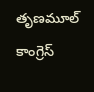తృణమూల్ కాంగ్రెస్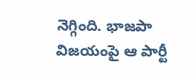నెగ్గింది. భాజపా విజయంపై ఆ పార్టీ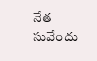నేత సువేందు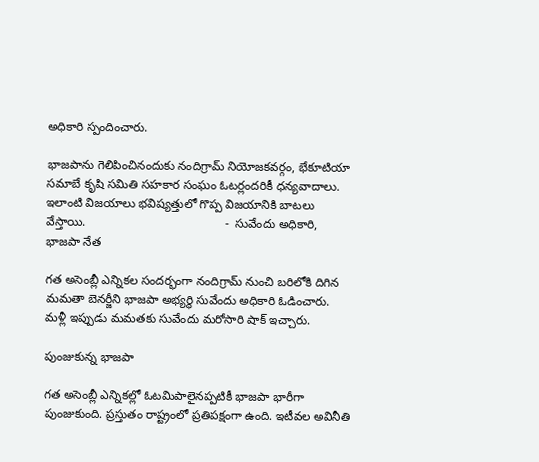అధికారి స్పందించారు.

భాజపాను గెలిపించినందుకు నందిగ్రామ్ నియోజకవర్గం, భేకూటియా సమాబే కృషి సమితి సహకార సంఘం ఓటర్లందరికీ ధన్యవాదాలు. ఇలాంటి విజయాలు భవిష్యత్తులో గొప్ప విజయానికి బాటలు వేస్తాయి.                                         -  సువేందు అధికారి, భాజపా నేత

గత అసెంబ్లీ ఎన్నికల సందర్భంగా నందిగ్రామ్‌ నుంచి బరిలోకి దిగిన మమతా బెనర్జీని భాజపా అభ్యర్థి సువేందు అధికారి ఓడించారు.  మళ్లీ ఇప్పుడు మమతకు సువేందు మరోసారి షాక్ ఇచ్చారు.

పుంజుకున్న భాజపా

గత అసెంబ్లీ ఎన్నికల్లో ఓటమిపాలైనప్పటికీ భాజపా భారీగా పుంజుకుంది. ప్రస్తుతం రాష్ట్రంలో ప్రతిపక్షంగా ఉంది. ఇటీవల అవినీతి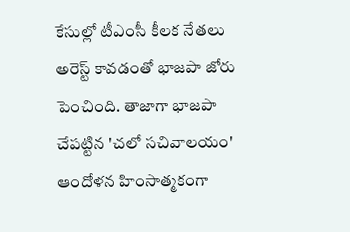కేసుల్లో టీఎంసీ కీలక నేతలు అరెస్ట్ కావడంతో భాజపా జోరు పెంచింది. తాజాగా భాజపా చేపట్టిన 'చలో సచివాలయం' ఆందోళన హింసాత్మకంగా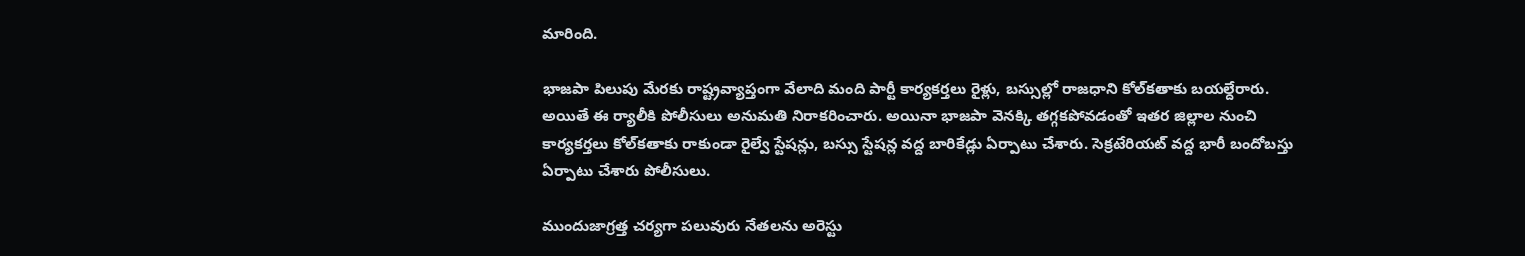మారింది.

భాజపా పిలుపు మేరకు రాష్ట్రవ్యాప్తంగా వేలాది మంది పార్టీ కార్యకర్తలు రైళ్లు, బస్సుల్లో రాజధాని కోల్‌కతాకు బయల్దేరారు. అయితే ఈ ర్యాలీకి పోలీసులు అనుమతి నిరాకరించారు. అయినా భాజపా వెనక్కి తగ్గకపోవడంతో ఇతర జిల్లాల నుంచి కార్యకర్తలు కోల్‌కతాకు రాకుండా రైల్వే స్టేషన్లు, బస్సు స్టేషన్ల వద్ద బారికేడ్లు ఏర్పాటు చేశారు. సెక్రటేరియట్‌ వద్ద భారీ బందోబస్తు ఏర్పాటు చేశారు పోలీసులు.

ముందుజాగ్రత్త చర్యగా పలువురు నేతలను అరెస్టు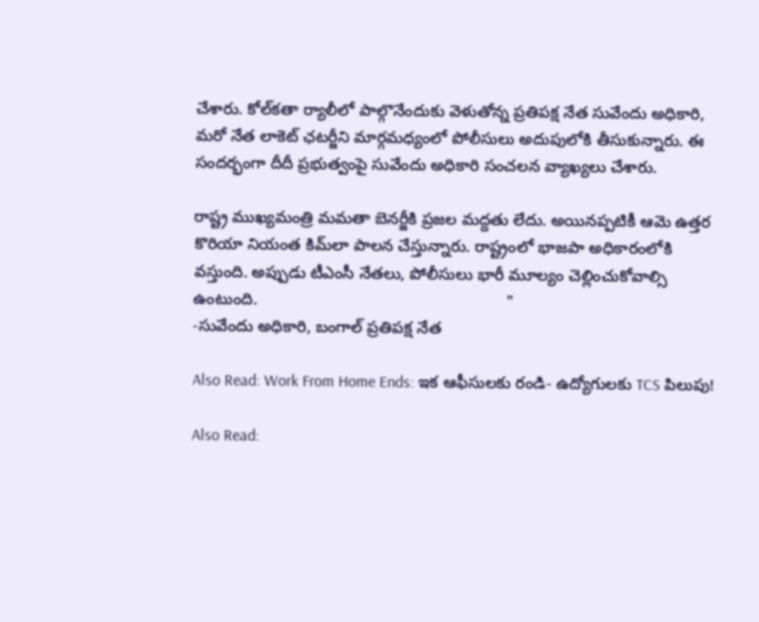చేశారు. కోల్‌కతా ర్యాలీలో పాల్గొనేందుకు వెళుతోన్న ప్రతిపక్ష నేత సువేందు అధికారి, మరో నేత లాకెట్‌ ఛటర్జీని మార్గమధ్యంలో పోలీసులు అదుపులోకి తీసుకున్నారు. ఈ సందర్భంగా దీదీ ప్రభుత్వంపై సువేందు అధికారి సంచలన వ్యాఖ్యలు చేశారు.

రాష్ట్ర ముఖ్యమంత్రి మమతా బెనర్జీకి ప్రజల మద్దతు లేదు. అయినప్పటికీ ఆమె ఉత్తర కొరియా నియంత కిమ్‌లా పాలన చేస్తున్నారు. రాష్ట్రంలో భాజపా అధికారంలోకి వస్తుంది. అప్పుడు టీఎంసీ నేతలు, పోలీసులు భారీ మూల్యం చెల్లించుకోవాల్సి ఉంటుంది.                                                       "
-సువేందు అధికారి, బంగాల్ ప్రతిపక్ష నేత

Also Read: Work From Home Ends: ఇక ఆఫీసులకు రండి- ఉద్యోగులకు TCS పిలుపు!

Also Read: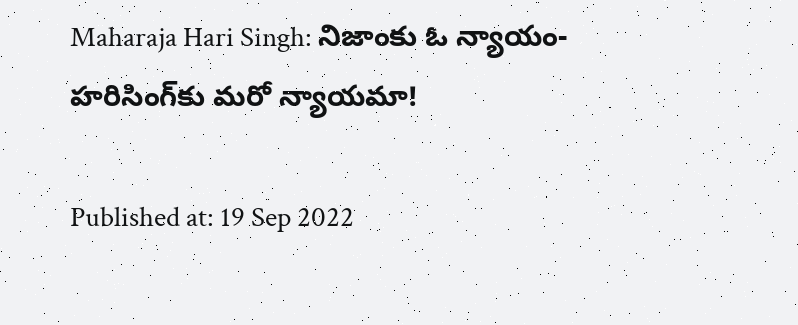Maharaja Hari Singh: నిజాంకు ఓ న్యాయం- హరిసింగ్‌కు మరో న్యాయమా!

Published at: 19 Sep 2022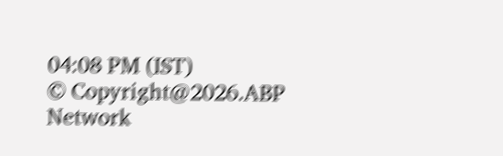04:08 PM (IST)
© Copyright@2026.ABP Network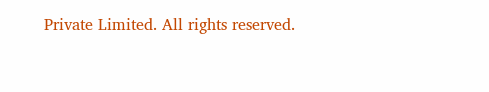Private Limited. All rights reserved.